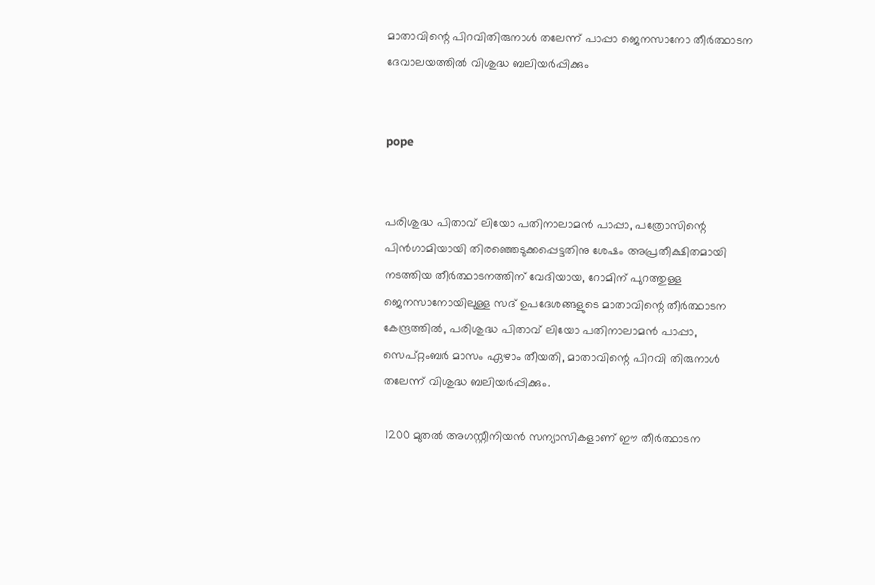മാതാവിന്റെ പിറവിതിരുനാള്‍ തലേന്ന് പാപ്പാ ജെനസാനോ തീര്‍ത്ഥാടന ദേവാലയത്തില്‍ വിശുദ്ധ ബലിയര്‍പ്പിക്കും


pope


പരിശുദ്ധ പിതാവ് ലിയോ പതിനാലാമന്‍ പാപ്പാ, പത്രോസിന്റെ പിന്‍ഗാമിയായി തിരഞ്ഞെടുക്കപ്പെട്ടതിനു ശേഷം അപ്രതീക്ഷിതമായി നടത്തിയ തീര്‍ത്ഥാടനത്തിന് വേദിയായ, റോമിന് പുറത്തുള്ള ജെനസാനോയിലുള്ള സദ് ഉപദേശങ്ങളുടെ മാതാവിന്റെ തീര്‍ത്ഥാടന കേന്ദ്രത്തില്‍, പരിശുദ്ധ പിതാവ് ലിയോ പതിനാലാമന്‍ പാപ്പാ, സെപ്റ്റംബര്‍ മാസം ഏഴാം തീയതി, മാതാവിന്റെ പിറവി തിരുനാള്‍ തലേന്ന് വിശുദ്ധ ബലിയര്‍പ്പിക്കും.

 1200 മുതല്‍ അഗസ്റ്റീനിയന്‍ സന്യാസികളാണ് ഈ തീര്‍ത്ഥാടന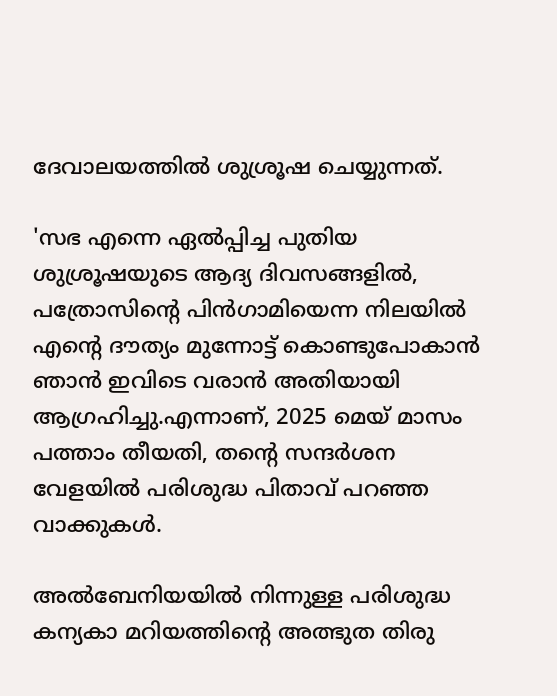ദേവാലയത്തില്‍ ശുശ്രൂഷ ചെയ്യുന്നത്.

'സഭ എന്നെ ഏല്‍പ്പിച്ച പുതിയ ശുശ്രൂഷയുടെ ആദ്യ ദിവസങ്ങളില്‍, പത്രോസിന്റെ പിന്‍ഗാമിയെന്ന നിലയില്‍ എന്റെ ദൗത്യം മുന്നോട്ട് കൊണ്ടുപോകാന്‍ ഞാന്‍ ഇവിടെ വരാന്‍ അതിയായി ആഗ്രഹിച്ചു.എന്നാണ്, 2025 മെയ് മാസം പത്താം തീയതി, തന്റെ സന്ദര്‍ശന വേളയില്‍ പരിശുദ്ധ പിതാവ് പറഞ്ഞ വാക്കുകള്‍.

അല്‍ബേനിയയില്‍ നിന്നുള്ള പരിശുദ്ധ കന്യകാ മറിയത്തിന്റെ അത്ഭുത തിരു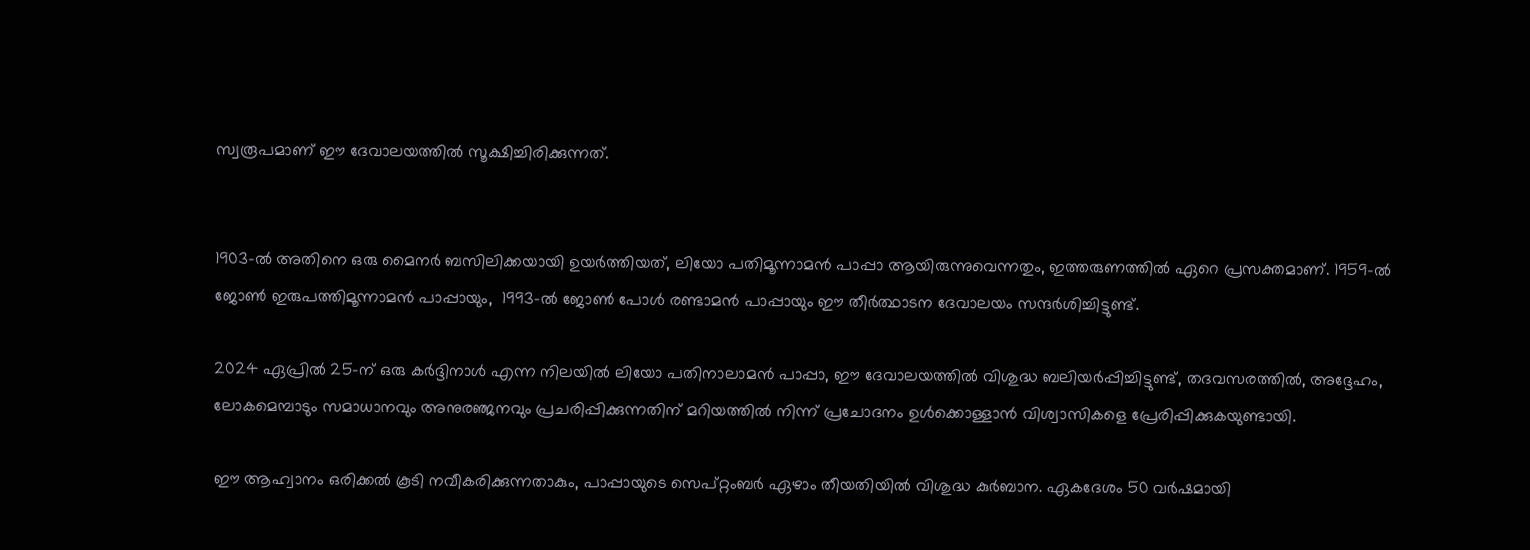സ്വരൂപമാണ് ഈ ദേവാലയത്തില്‍ സൂക്ഷിച്ചിരിക്കുന്നത്.


1903-ല്‍ അതിനെ ഒരു മൈനര്‍ ബസിലിക്കയായി ഉയര്‍ത്തിയത്, ലിയോ പതിമൂന്നാമന്‍ പാപ്പാ ആയിരുന്നുവെന്നതും, ഇത്തരുണത്തില്‍ ഏറെ പ്രസക്തമാണ്. 1959-ല്‍ ജോണ്‍ ഇരുപത്തിമൂന്നാമന്‍ പാപ്പായും,  1993-ല്‍ ജോണ്‍ പോള്‍ രണ്ടാമന്‍ പാപ്പായും ഈ തീര്‍ത്ഥാടന ദേവാലയം സന്ദര്‍ശിച്ചിട്ടുണ്ട്.

2024 ഏപ്രില്‍ 25-ന് ഒരു കര്‍ദ്ദിനാള്‍ എന്ന നിലയില്‍ ലിയോ പതിനാലാമന്‍ പാപ്പാ, ഈ ദേവാലയത്തില്‍ വിശുദ്ധ ബലിയര്‍പ്പിച്ചിട്ടുണ്ട്, തദവസരത്തില്‍, അദ്ദേഹം, ലോകമെമ്പാടും സമാധാനവും അനുരഞ്ജനവും പ്രചരിപ്പിക്കുന്നതിന് മറിയത്തില്‍ നിന്ന് പ്രചോദനം ഉള്‍ക്കൊള്ളാന്‍ വിശ്വാസികളെ പ്രേരിപ്പിക്കുകയുണ്ടായി.

ഈ ആഹ്വാനം ഒരിക്കല്‍ കൂടി നവീകരിക്കുന്നതാകും, പാപ്പായുടെ സെപ്റ്റംബര്‍ ഏഴാം തീയതിയില്‍ വിശുദ്ധ കുര്‍ബാന. ഏകദേശം 50 വര്‍ഷമായി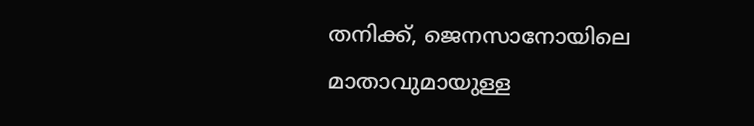തനിക്ക്, ജെനസാനോയിലെ മാതാവുമായുള്ള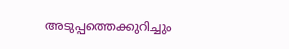അടുപ്പത്തെക്കുറിച്ചും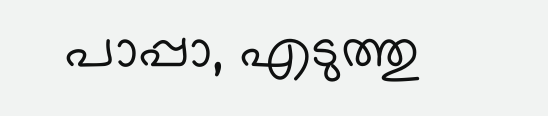പാപ്പാ, എടുത്തു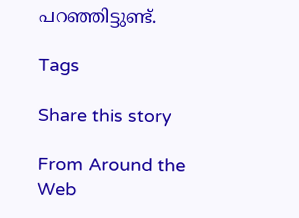പറഞ്ഞിട്ടുണ്ട്.

Tags

Share this story

From Around the Web